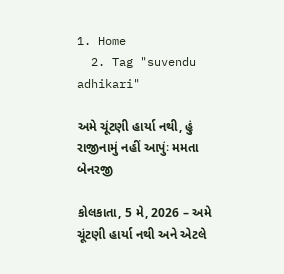1. Home
  2. Tag "suvendu adhikari"

અમે ચૂંટણી હાર્યા નથી, હું રાજીનામું નહીં આપુંઃ મમતા બેનરજી

કોલકાતા, 5 મે, 2026 – અમે ચૂંટણી હાર્યા નથી અને એટલે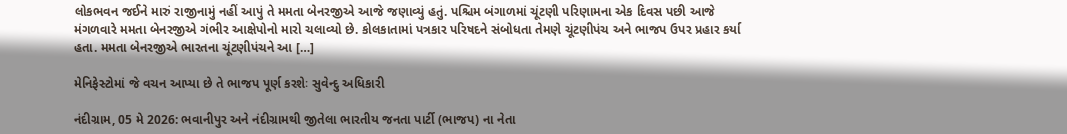લોકભવન જઈને મારું રાજીનામું નહીં આપું તે મમતા બેનરજીએ આજે જણાવ્યું હતું. પશ્ચિમ બંગાળમાં ચૂંટણી પરિણામના એક દિવસ પછી આજે મંગળવારે મમતા બેનરજીએ ગંભીર આક્ષેપોનો મારો ચલાવ્યો છે. કોલકાતામાં પત્રકાર પરિષદને સંબોધતા તેમણે ચૂંટણીપંચ અને ભાજપ ઉપર પ્રહાર કર્યા હતા. મમતા બેનરજીએ ભારતના ચૂંટણીપંચને આ […]

મેનિફેસ્ટોમાં જે વચન આપ્યા છે તે ભાજપ પૂર્ણ કરશેઃ સુવેન્દુ અધિકારી

નંદીગ્રામ, 05 મે 2026: ભવાનીપુર અને નંદીગ્રામથી જીતેલા ભારતીય જનતા પાર્ટી (ભાજપ) ના નેતા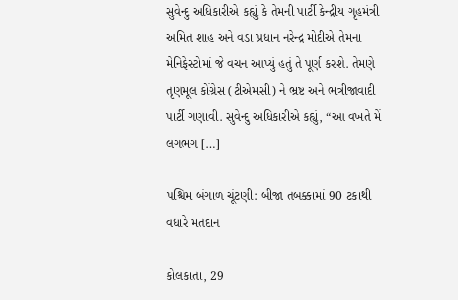સુવેન્દુ અધિકારીએ કહ્યું કે તેમની પાર્ટી કેન્દ્રીય ગૃહમંત્રી અમિત શાહ અને વડા પ્રધાન નરેન્દ્ર મોદીએ તેમના મેનિફેસ્ટોમાં જે વચન આપ્યું હતું તે પૂર્ણ કરશે. તેમણે તૃણમૂલ કોંગ્રેસ (ટીએમસી) ને ભ્રષ્ટ અને ભત્રીજાવાદી પાર્ટી ગણાવી. સુવેન્દુ અધિકારીએ કહ્યું, “આ વખતે મેં લગભગ […]

પશ્ચિમ બંગાળ ચૂંટણી: બીજા તબક્કામાં 90 ટકાથી વધારે મતદાન

કોલકાતા, 29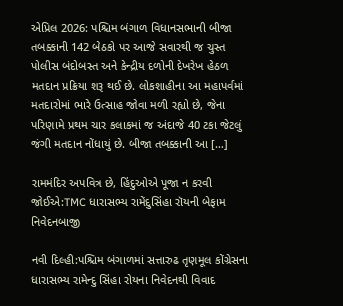એપ્રિલ 2026: પશ્ચિમ બંગાળ વિધાનસભાની બીજા તબક્કાની 142 બેઠકો પર આજે સવારથી જ ચુસ્ત પોલીસ બંદોબસ્ત અને કેન્દ્રીય દળોની દેખરેખ હેઠળ મતદાન પ્રક્રિયા શરૂ થઈ છે. લોકશાહીના આ મહાપર્વમાં મતદારોમાં ભારે ઉત્સાહ જોવા મળી રહ્યો છે, જેના પરિણામે પ્રથમ ચાર કલાકમાં જ અંદાજે 40 ટકા જેટલું જંગી મતદાન નોંધાયું છે. બીજા તબક્કાની આ […]

રામમંદિર અપવિત્ર છે, હિંદુઓએ પૂજા ન કરવી જોઈએ:TMC ધારાસભ્ય રામેંદુસિંહા રૉયની બેફામ નિવેદનબાજી

નવી દિલ્હી:પશ્ચિમ બંગાળમાં સત્તારુઢ તૃણમૂલ કોંગ્રેસના ધારાસભ્ય રામેન્દુ સિંહા રોયના નિવેદનથી વિવાદ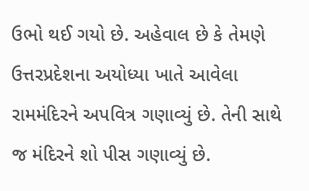ઉભો થઈ ગયો છે. અહેવાલ છે કે તેમણે ઉત્તરપ્રદેશના અયોધ્યા ખાતે આવેલા રામમંદિરને અપવિત્ર ગણાવ્યું છે. તેની સાથે જ મંદિરને શો પીસ ગણાવ્યું છે.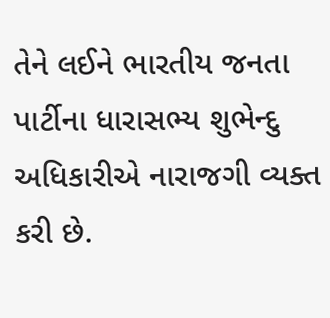તેને લઈને ભારતીય જનતા પાર્ટીના ધારાસભ્ય શુભેન્દુ અધિકારીએ નારાજગી વ્યક્ત કરી છે.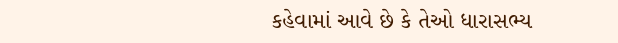કહેવામાં આવે છે કે તેઓ ધારાસભ્ય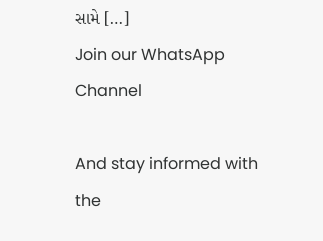સામે […]
Join our WhatsApp Channel

And stay informed with the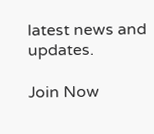latest news and updates.

Join Now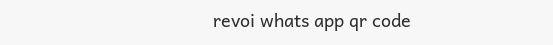revoi whats app qr code